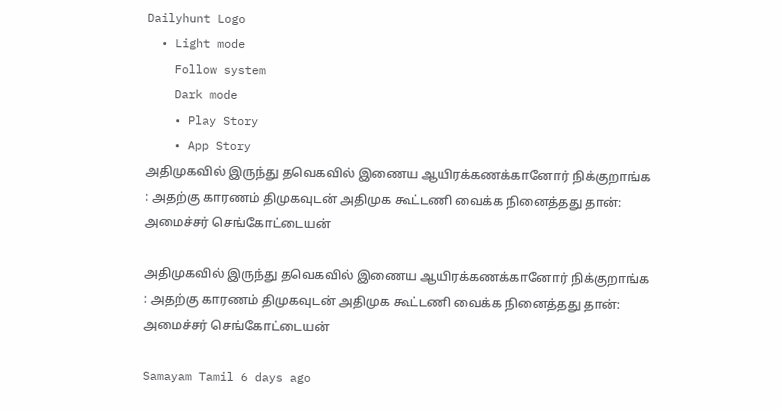Dailyhunt Logo
  • Light mode
    Follow system
    Dark mode
    • Play Story
    • App Story
அதிமுகவில் இருந்து தவெகவில் இணைய ஆயிரக்கணக்கானோர் நிக்குறாங்க : அதற்கு காரணம் திமுகவுடன் அதிமுக கூட்டணி வைக்க நினைத்தது தான்: அமைச்சர் செங்கோட்டையன்

அதிமுகவில் இருந்து தவெகவில் இணைய ஆயிரக்கணக்கானோர் நிக்குறாங்க : அதற்கு காரணம் திமுகவுடன் அதிமுக கூட்டணி வைக்க நினைத்தது தான்: அமைச்சர் செங்கோட்டையன்

Samayam Tamil 6 days ago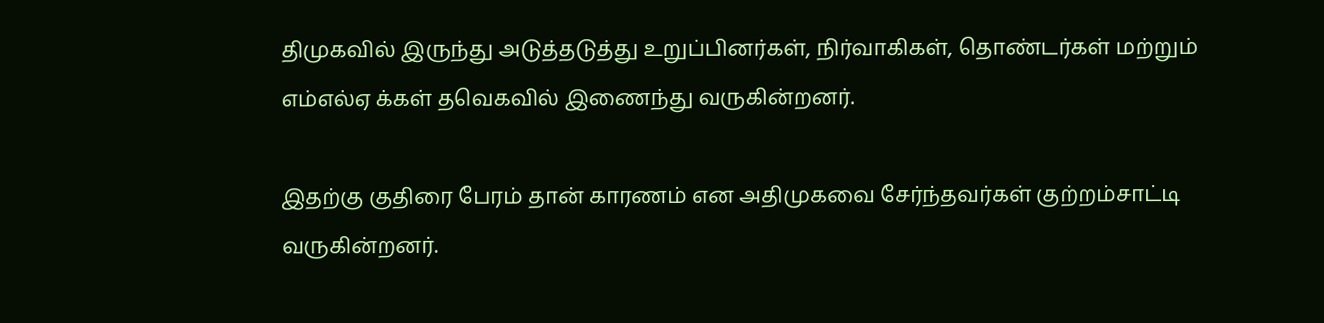திமுகவில் இருந்து அடுத்தடுத்து உறுப்பினர்கள், நிர்வாகிகள், தொண்டர்கள் மற்றும் எம்எல்ஏ க்கள் தவெகவில் இணைந்து வருகின்றனர்.

இதற்கு குதிரை பேரம் தான் காரணம் என அதிமுகவை சேர்ந்தவர்கள் குற்றம்சாட்டி வருகின்றனர்.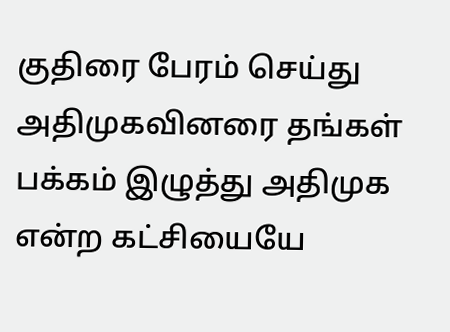குதிரை பேரம் செய்து அதிமுகவினரை தங்கள் பக்கம் இழுத்து அதிமுக என்ற கட்சியையே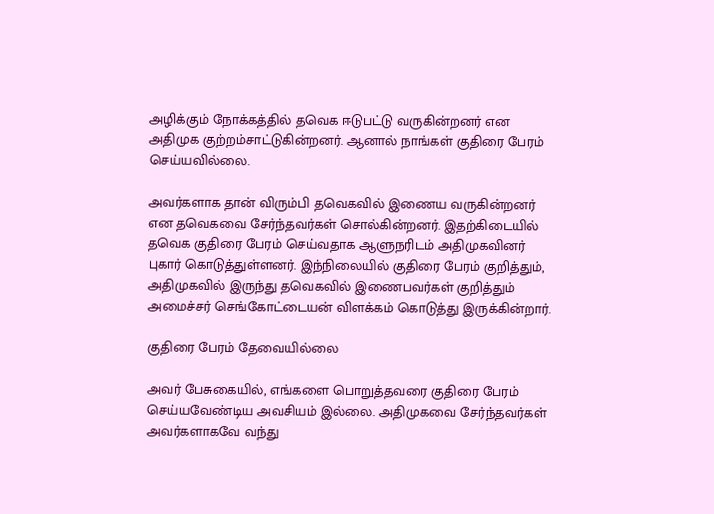அழிக்கும் நோக்கத்தில் தவெக ஈடுபட்டு வருகின்றனர் என அதிமுக குற்றம்சாட்டுகின்றனர். ஆனால் நாங்கள் குதிரை பேரம் செய்யவில்லை.

அவர்களாக தான் விரும்பி தவெகவில் இணைய வருகின்றனர் என தவெகவை சேர்ந்தவர்கள் சொல்கின்றனர். இதற்கிடையில் தவெக குதிரை பேரம் செய்வதாக ஆளுநரிடம் அதிமுகவினர் புகார் கொடுத்துள்ளனர். இந்நிலையில் குதிரை பேரம் குறித்தும், அதிமுகவில் இருந்து தவெகவில் இணைபவர்கள் குறித்தும் அமைச்சர் செங்கோட்டையன் விளக்கம் கொடுத்து இருக்கின்றார்.

குதிரை பேரம் தேவையில்லை

அவர் பேசுகையில், எங்களை பொறுத்தவரை குதிரை பேரம் செய்யவேண்டிய அவசியம் இல்லை. அதிமுகவை சேர்ந்தவர்கள் அவர்களாகவே வந்து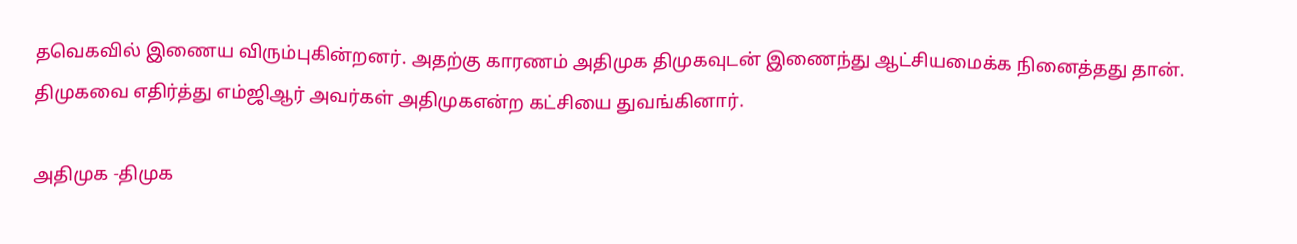தவெகவில் இணைய விரும்புகின்றனர். அதற்கு காரணம் அதிமுக திமுகவுடன் இணைந்து ஆட்சியமைக்க நினைத்தது தான். திமுகவை எதிர்த்து எம்ஜிஆர் அவர்கள் அதிமுகஎன்ற கட்சியை துவங்கினார்.

அதிமுக -திமுக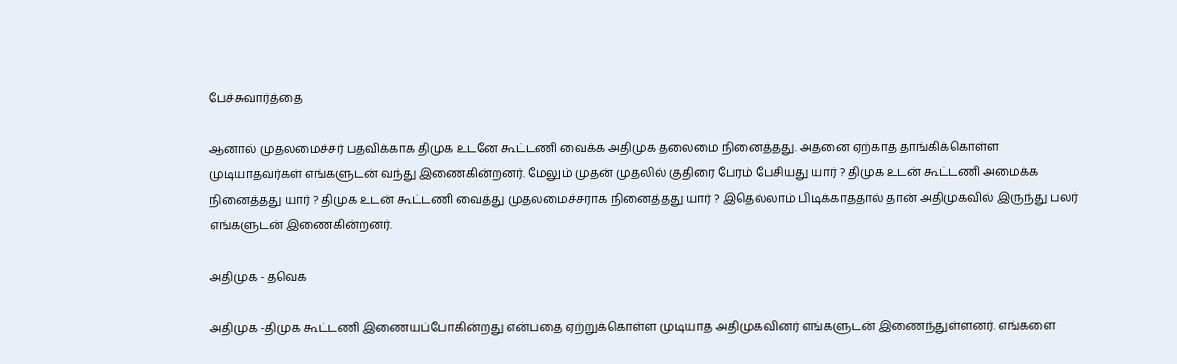பேச்சுவார்த்தை

ஆனால் முதலமைச்சர் பதவிக்காக திமுக உடனே கூட்டணி வைக்க அதிமுக தலைமை நினைத்தது. அதனை ஏற்காத தாங்கிக்கொள்ள முடியாதவர்கள் எங்களுடன் வந்து இணைகின்றனர். மேலும் முதன் முதலில் குதிரை பேரம் பேசியது யார் ? திமுக உடன் கூட்டணி அமைக்க நினைத்தது யார் ? திமுக உடன் கூட்டணி வைத்து முதலமைச்சராக நினைத்தது யார் ? இதெல்லாம் பிடிக்காததால் தான் அதிமுகவில் இருந்து பலர் எங்களுடன் இணைகின்றனர்.

அதிமுக - தவெக

அதிமுக -திமுக கூட்டணி இணையப்போகின்றது என்பதை ஏற்றுக்கொள்ள முடியாத அதிமுகவினர் எங்களுடன் இணைந்துள்ளனர். எங்களை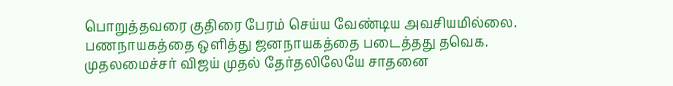பொறுத்தவரை குதிரை பேரம் செய்ய வேண்டிய அவசியமில்லை. பணநாயகத்தை ஒளித்து ஜனநாயகத்தை படைத்தது தவெக. முதலமைச்சர் விஜய் முதல் தேர்தலிலேயே சாதனை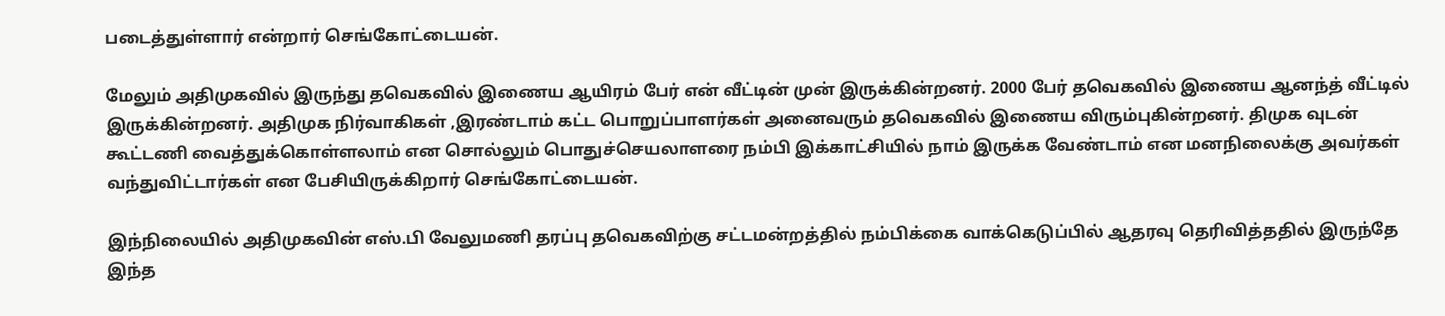படைத்துள்ளார் என்றார் செங்கோட்டையன்.

மேலும் அதிமுகவில் இருந்து தவெகவில் இணைய ஆயிரம் பேர் என் வீட்டின் முன் இருக்கின்றனர். 2000 பேர் தவெகவில் இணைய ஆனந்த் வீட்டில் இருக்கின்றனர். அதிமுக நிர்வாகிகள் ,இரண்டாம் கட்ட பொறுப்பாளர்கள் அனைவரும் தவெகவில் இணைய விரும்புகின்றனர். திமுக வுடன் கூட்டணி வைத்துக்கொள்ளலாம் என சொல்லும் பொதுச்செயலாளரை நம்பி இக்காட்சியில் நாம் இருக்க வேண்டாம் என மனநிலைக்கு அவர்கள் வந்துவிட்டார்கள் என பேசியிருக்கிறார் செங்கோட்டையன்.

இந்நிலையில் அதிமுகவின் எஸ்.பி வேலுமணி தரப்பு தவெகவிற்கு சட்டமன்றத்தில் நம்பிக்கை வாக்கெடுப்பில் ஆதரவு தெரிவித்ததில் இருந்தே இந்த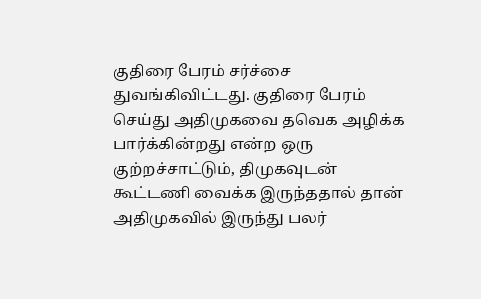குதிரை பேரம் சர்ச்சை துவங்கிவிட்டது. குதிரை பேரம் செய்து அதிமுகவை தவெக அழிக்க பார்க்கின்றது என்ற ஒரு குற்றச்சாட்டும், திமுகவுடன் கூட்டணி வைக்க இருந்ததால் தான் அதிமுகவில் இருந்து பலர்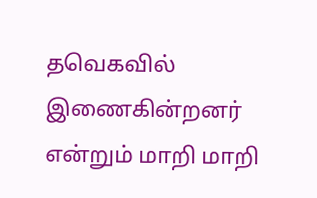தவெகவில் இணைகின்றனர் என்றும் மாறி மாறி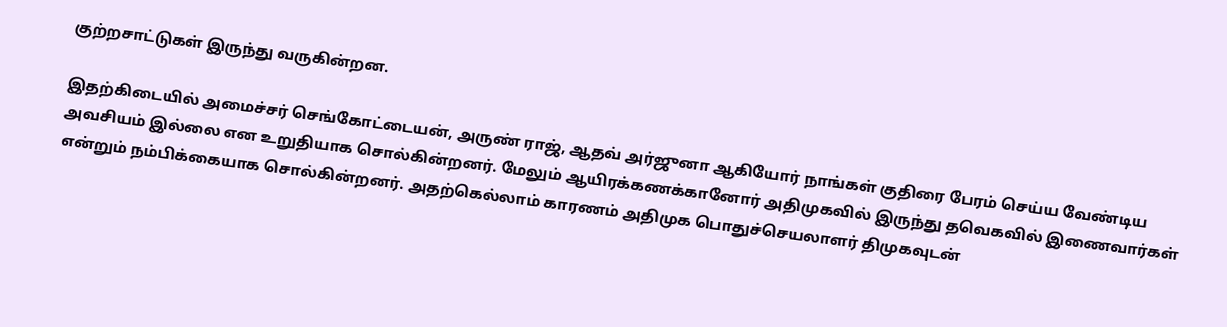குற்றசாட்டுகள் இருந்து வருகின்றன.

இதற்கிடையில் அமைச்சர் செங்கோட்டையன், அருண் ராஜ், ஆதவ் அர்ஜுனா ஆகியோர் நாங்கள் குதிரை பேரம் செய்ய வேண்டிய அவசியம் இல்லை என உறுதியாக சொல்கின்றனர். மேலும் ஆயிரக்கணக்கானோர் அதிமுகவில் இருந்து தவெகவில் இணைவார்கள் என்றும் நம்பிக்கையாக சொல்கின்றனர். அதற்கெல்லாம் காரணம் அதிமுக பொதுச்செயலாளர் திமுகவுடன்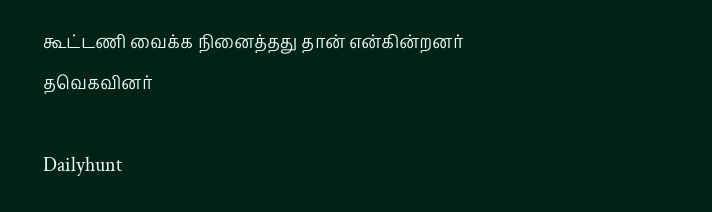கூட்டணி வைக்க நினைத்தது தான் என்கின்றனர் தவெகவினர்

Dailyhunt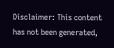Disclaimer: This content has not been generated,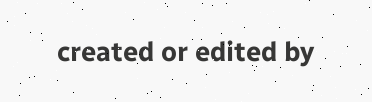created or edited by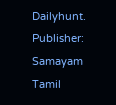Dailyhunt. Publisher: Samayam Tamil